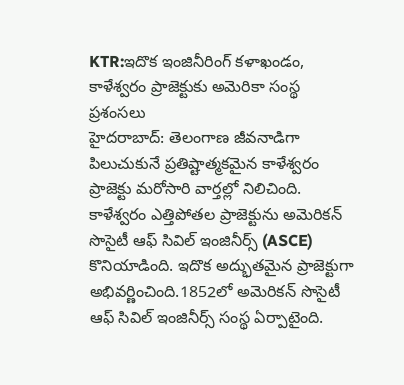KTR:ఇదొక ఇంజినీరింగ్ కళాఖండం, కాళేశ్వరం ప్రాజెక్టుకు అమెరికా సంస్థ ప్రశంసలు
హైదరాబాద్: తెలంగాణ జీవనాడిగా పిలుచుకునే ప్రతిష్టాత్మకమైన కాళేశ్వరం ప్రాజెక్టు మరోసారి వార్తల్లో నిలిచింది. కాళేశ్వరం ఎత్తిపోతల ప్రాజెక్టును అమెరికన్ సొసైటీ ఆఫ్ సివిల్ ఇంజినీర్స్ (ASCE) కొనియాడింది. ఇదొక అద్భుతమైన ప్రాజెక్టుగా అభివర్ణించింది.1852లో అమెరికన్ సొసైటీ ఆఫ్ సివిల్ ఇంజినీర్స్ సంస్థ ఏర్పాటైంది.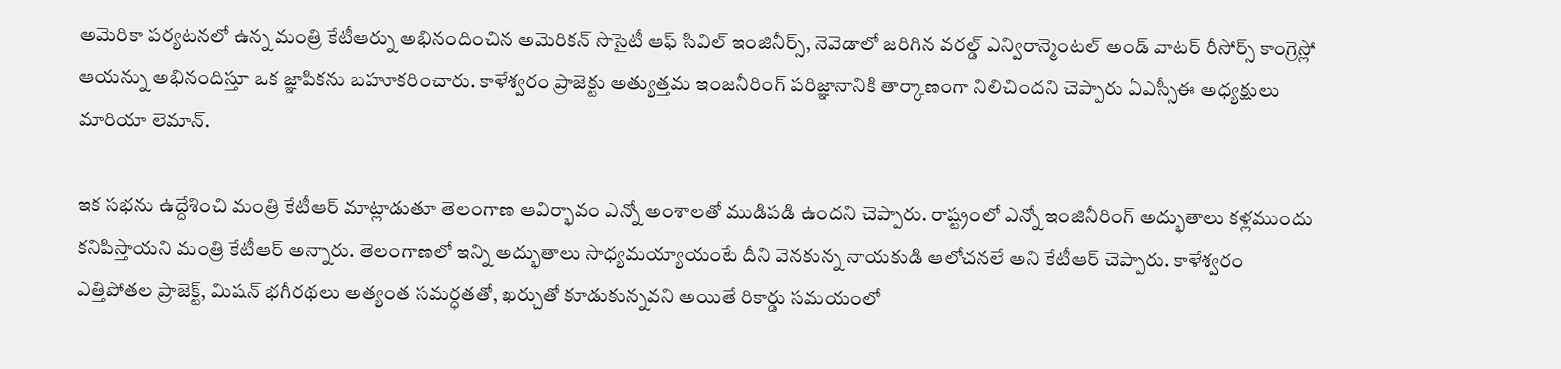అమెరికా పర్యటనలో ఉన్న మంత్రి కేటీఆర్ను అభినందించిన అమెరికన్ సొసైటీ ఆఫ్ సివిల్ ఇంజినీర్స్, నెవెడాలో జరిగిన వరల్డ్ ఎన్విరాన్మెంటల్ అండ్ వాటర్ రీసోర్స్ కాంగ్రెస్లో ఆయన్ను అభినందిస్తూ ఒక జ్ఞాపికను బహూకరించారు. కాళేశ్వరం ప్రాజెక్టు అత్యుత్తమ ఇంజనీరింగ్ పరిజ్ఞానానికి తార్కాణంగా నిలిచిందని చెప్పారు ఏఎస్సీఈ అధ్యక్షులు మారియా లెమాన్.

ఇక సభను ఉద్దేశించి మంత్రి కేటీఆర్ మాట్లాడుతూ తెలంగాణ ఆవిర్భావం ఎన్నో అంశాలతో ముడిపడి ఉందని చెప్పారు. రాష్ట్రంలో ఎన్నో ఇంజినీరింగ్ అద్భుతాలు కళ్లముందు కనిపిస్తాయని మంత్రి కేటీఆర్ అన్నారు. తెలంగాణలో ఇన్ని అద్భుతాలు సాధ్యమయ్యాయంటే దీని వెనకున్న నాయకుడి ఆలోచనలే అని కేటీఆర్ చెప్పారు. కాళేశ్వరం ఎత్తిపోతల ప్రాజెక్ట్, మిషన్ భగీరథలు అత్యంత సమర్ధతతో, ఖర్చుతో కూడుకున్నవని అయితే రికార్డు సమయంలో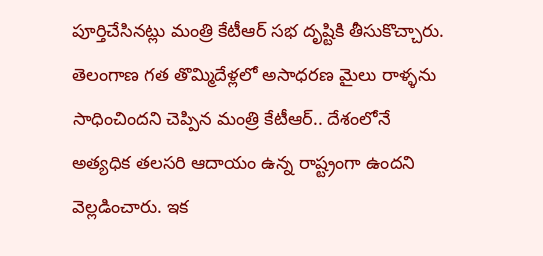పూర్తిచేసినట్లు మంత్రి కేటీఆర్ సభ దృష్టికి తీసుకొచ్చారు.
తెలంగాణ గత తొమ్మిదేళ్లలో అసాధరణ మైలు రాళ్ళను సాధించిందని చెప్పిన మంత్రి కేటీఆర్.. దేశంలోనే అత్యధిక తలసరి ఆదాయం ఉన్న రాష్ట్రంగా ఉందని వెల్లడించారు. ఇక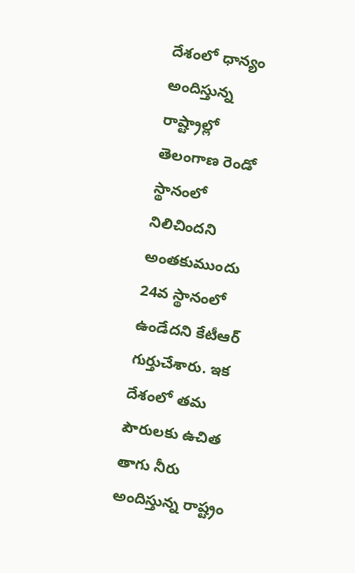దేశంలో ధాన్యం అందిస్తున్న రాష్ట్రాల్లో తెలంగాణ రెండో స్థానంలో నిలిచిందని అంతకుముందు 24వ స్థానంలో ఉండేదని కేటీఆర్ గుర్తుచేశారు. ఇక దేశంలో తమ పౌరులకు ఉచిత తాగు నీరు అందిస్తున్న రాష్ట్రం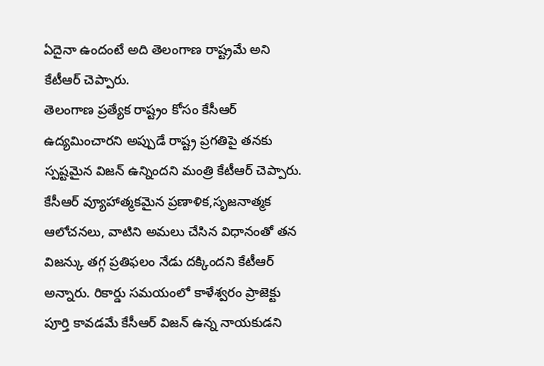ఏదైనా ఉందంటే అది తెలంగాణ రాష్ట్రమే అని కేటీఆర్ చెప్పారు.
తెలంగాణ ప్రత్యేక రాష్ట్రం కోసం కేసీఆర్ ఉద్యమించారని అప్పుడే రాష్ట్ర ప్రగతిపై తనకు స్పష్టమైన విజన్ ఉన్నిందని మంత్రి కేటీఆర్ చెప్పారు. కేసీఆర్ వ్యూహాత్మకమైన ప్రణాళిక,సృజనాత్మక ఆలోచనలు, వాటిని అమలు చేసిన విధానంతో తన విజన్కు తగ్గ ప్రతిఫలం నేడు దక్కిందని కేటీఆర్ అన్నారు. రికార్డు సమయంలో కాళేశ్వరం ప్రాజెక్టు పూర్తి కావడమే కేసీఆర్ విజన్ ఉన్న నాయకుడని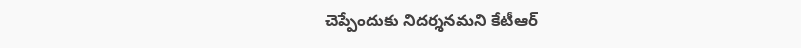చెప్పేందుకు నిదర్శనమని కేటీఆర్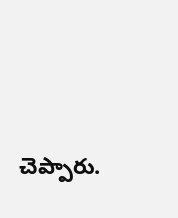చెప్పారు.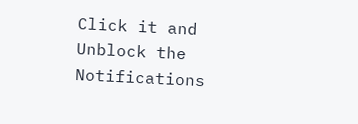Click it and Unblock the Notifications